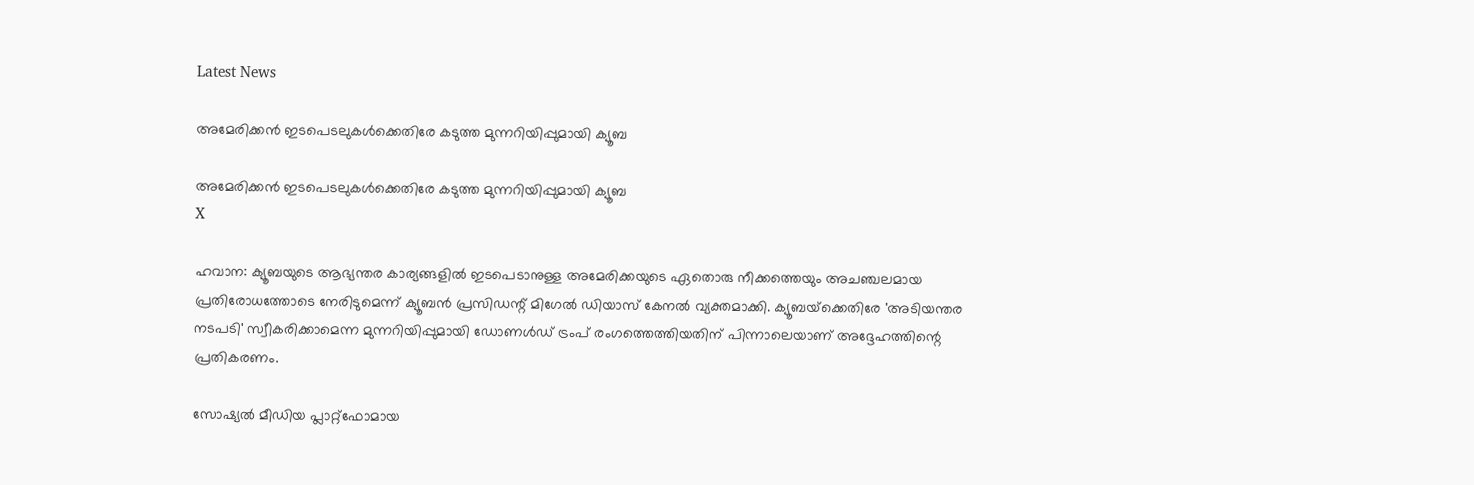Latest News

അമേരിക്കന്‍ ഇടപെടലുകള്‍ക്കെതിരേ കടുത്ത മുന്നറിയിപ്പുമായി ക്യൂബ

അമേരിക്കന്‍ ഇടപെടലുകള്‍ക്കെതിരേ കടുത്ത മുന്നറിയിപ്പുമായി ക്യൂബ
X

ഹവാന: ക്യൂബയുടെ ആഭ്യന്തര കാര്യങ്ങളില്‍ ഇടപെടാനുള്ള അമേരിക്കയുടെ ഏതൊരു നീക്കത്തെയും അചഞ്ചലമായ പ്രതിരോധത്തോടെ നേരിടുമെന്ന് ക്യൂബന്‍ പ്രസിഡന്റ് മിഗേല്‍ ഡിയാസ് കേനല്‍ വ്യക്തമാക്കി. ക്യൂബയ്‌ക്കെതിരേ 'അടിയന്തര നടപടി' സ്വീകരിക്കാമെന്ന മുന്നറിയിപ്പുമായി ഡോണള്‍ഡ് ട്രംപ് രംഗത്തെത്തിയതിന് പിന്നാലെയാണ് അദ്ദേഹത്തിന്റെ പ്രതികരണം.

സോഷ്യല്‍ മീഡിയ പ്ലാറ്റ്‌ഫോമായ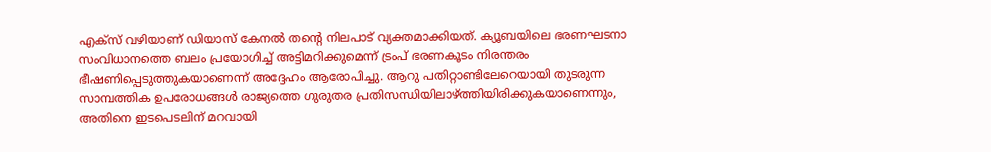എക്‌സ് വഴിയാണ് ഡിയാസ് കേനല്‍ തന്റെ നിലപാട് വ്യക്തമാക്കിയത്. ക്യൂബയിലെ ഭരണഘടനാ സംവിധാനത്തെ ബലം പ്രയോഗിച്ച് അട്ടിമറിക്കുമെന്ന് ട്രംപ് ഭരണകൂടം നിരന്തരം ഭീഷണിപ്പെടുത്തുകയാണെന്ന് അദ്ദേഹം ആരോപിച്ചു. ആറു പതിറ്റാണ്ടിലേറെയായി തുടരുന്ന സാമ്പത്തിക ഉപരോധങ്ങള്‍ രാജ്യത്തെ ഗുരുതര പ്രതിസന്ധിയിലാഴ്ത്തിയിരിക്കുകയാണെന്നും, അതിനെ ഇടപെടലിന് മറവായി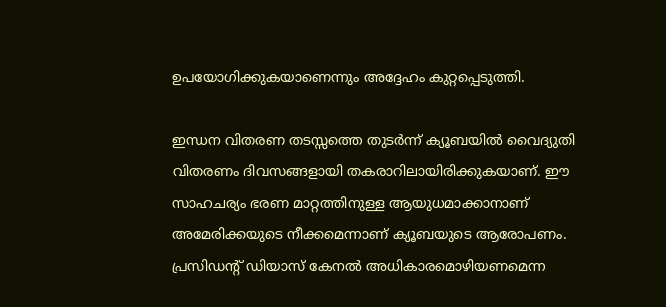ഉപയോഗിക്കുകയാണെന്നും അദ്ദേഹം കുറ്റപ്പെടുത്തി.

ഇന്ധന വിതരണ തടസ്സത്തെ തുടര്‍ന്ന് ക്യൂബയില്‍ വൈദ്യുതി വിതരണം ദിവസങ്ങളായി തകരാറിലായിരിക്കുകയാണ്. ഈ സാഹചര്യം ഭരണ മാറ്റത്തിനുള്ള ആയുധമാക്കാനാണ് അമേരിക്കയുടെ നീക്കമെന്നാണ് ക്യൂബയുടെ ആരോപണം. പ്രസിഡന്റ് ഡിയാസ് കേനല്‍ അധികാരമൊഴിയണമെന്ന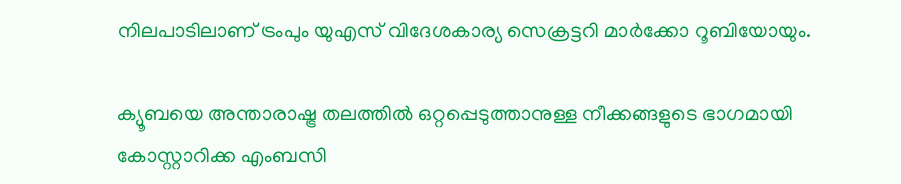നിലപാടിലാണ് ട്രംപും യുഎസ് വിദേശകാര്യ സെക്രട്ടറി മാര്‍ക്കോ റൂബിയോയും.

ക്യൂബയെ അന്താരാഷ്ട്ര തലത്തില്‍ ഒറ്റപ്പെടുത്താനുള്ള നീക്കങ്ങളുടെ ഭാഗമായി കോസ്റ്റാറിക്ക എംബസി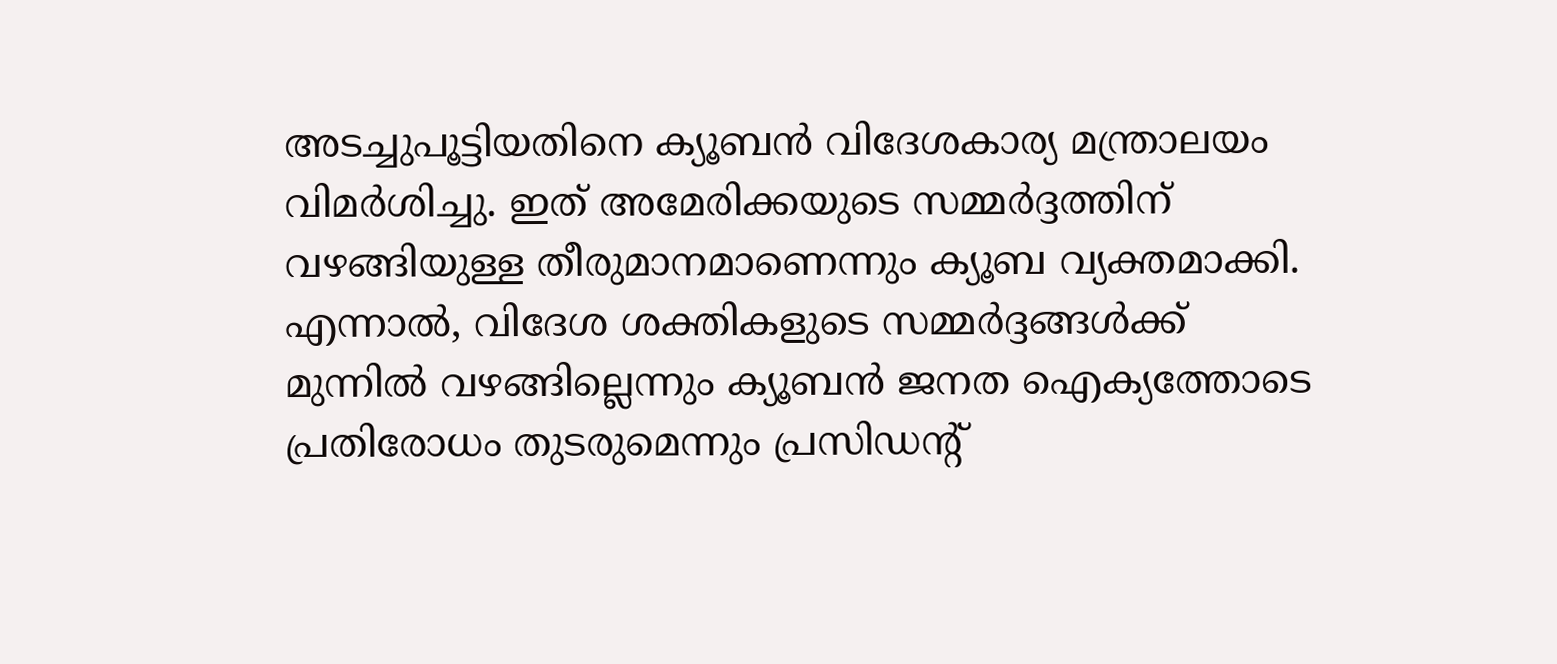അടച്ചുപൂട്ടിയതിനെ ക്യൂബന്‍ വിദേശകാര്യ മന്ത്രാലയം വിമര്‍ശിച്ചു. ഇത് അമേരിക്കയുടെ സമ്മര്‍ദ്ദത്തിന് വഴങ്ങിയുള്ള തീരുമാനമാണെന്നും ക്യൂബ വ്യക്തമാക്കി. എന്നാല്‍, വിദേശ ശക്തികളുടെ സമ്മര്‍ദ്ദങ്ങള്‍ക്ക് മുന്നില്‍ വഴങ്ങില്ലെന്നും ക്യൂബന്‍ ജനത ഐക്യത്തോടെ പ്രതിരോധം തുടരുമെന്നും പ്രസിഡന്റ്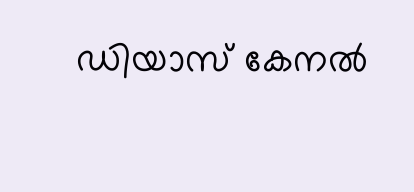ഡിയാസ് കേനല്‍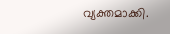വ്യക്തമാക്കി.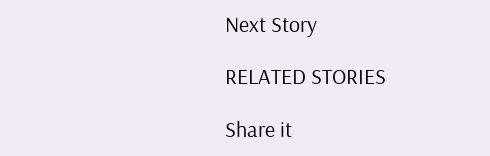Next Story

RELATED STORIES

Share it